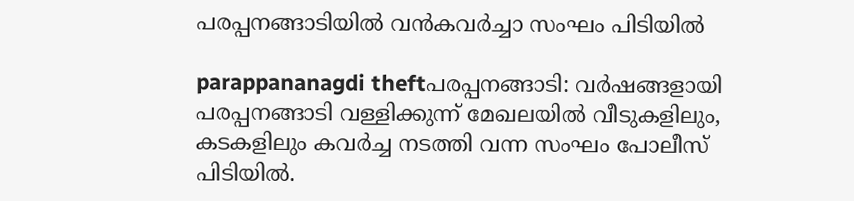പരപ്പനങ്ങാടിയില്‍ വന്‍കവര്‍ച്ചാ സംഘം പിടിയില്‍

parappananagdi theftപരപ്പനങ്ങാടി: വര്‍ഷങ്ങളായി പരപ്പനങ്ങാടി വള്ളിക്കുന്ന് മേഖലയില്‍ വീടുകളിലും, കടകളിലും കവര്‍ച്ച നടത്തി വന്ന സംഘം പോലീസ് പിടിയില്‍.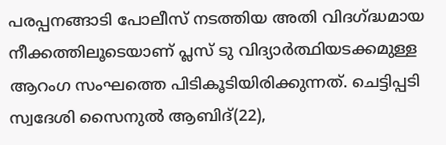പരപ്പനങ്ങാടി പോലീസ് നടത്തിയ അതി വിദഗ്ദ്ധമായ നീക്കത്തിലൂടെയാണ് പ്ലസ് ടു വിദ്യാര്‍ത്ഥിയടക്കമുള്ള ആറംഗ സംഘത്തെ പിടികൂടിയിരിക്കുന്നത്. ചെട്ടിപ്പടി സ്വദേശി സൈനുല്‍ ആബിദ്(22),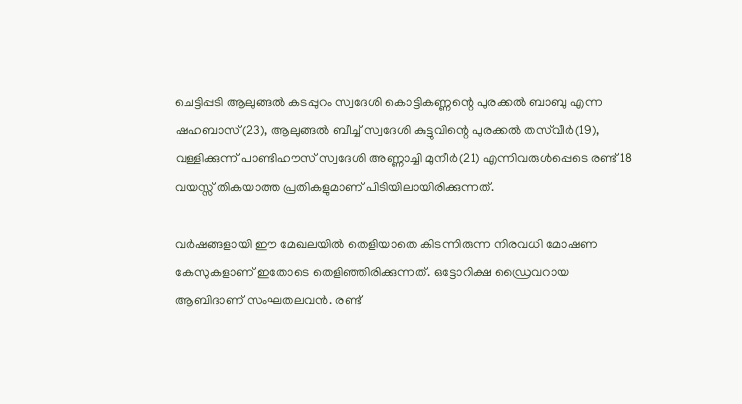ചെട്ടിപ്പടി ആലുങ്ങല്‍ കടപ്പുറം സ്വദേശി കൊട്ടികണ്ണന്റെ പുരക്കല്‍ ബാബു എന്ന ഷഹബാസ്(23), ആലുങ്ങല്‍ ബീച്ച് സ്വദേശി കുട്ടുവിന്റെ പുരക്കല്‍ തസ്‌വീര്‍(19), വള്ളിക്കുന്ന് പാണ്ടിഹൗസ് സ്വദേശി അണ്ണാച്ചി മുനീര്‍(21) എന്നിവരുള്‍പ്പെടെ രണ്ട് 18 വയസ്സ് തികയാത്ത പ്രതികളുമാണ് പിടിയിലായിരിക്കുന്നത്.

വര്‍ഷങ്ങളായി ഈ മേഖലയില്‍ തെളിയാതെ കിടന്നിരുന്ന നിരവധി മോഷണ കേസുകളാണ് ഇതോടെ തെളിഞ്ഞിരിക്കുന്നത്. ഒട്ടോറിക്ഷ ഡ്രൈവറായ ആബിദാണ് സംഘതലവന്‍. രണ്ട്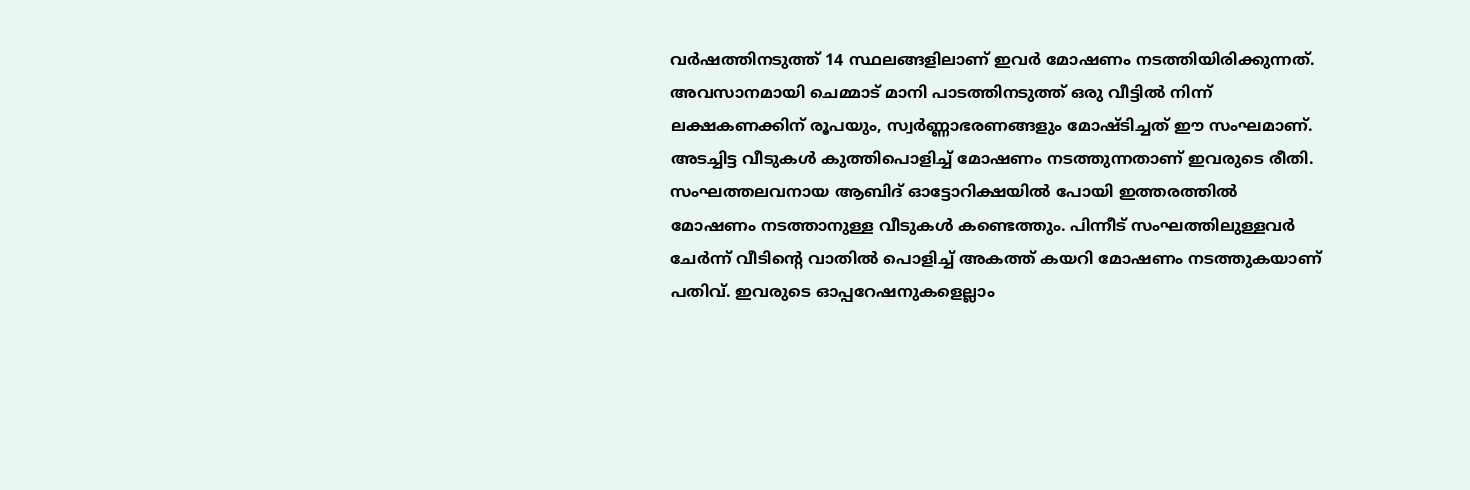വര്‍ഷത്തിനടുത്ത് 14 സ്ഥലങ്ങളിലാണ് ഇവര്‍ മോഷണം നടത്തിയിരിക്കുന്നത്. അവസാനമായി ചെമ്മാട് മാനി പാടത്തിനടുത്ത് ഒരു വീട്ടില്‍ നിന്ന് ലക്ഷകണക്കിന് രൂപയും, സ്വര്‍ണ്ണാഭരണങ്ങളും മോഷ്ടിച്ചത് ഈ സംഘമാണ്. അടച്ചിട്ട വീടുകള്‍ കുത്തിപൊളിച്ച് മോഷണം നടത്തുന്നതാണ് ഇവരുടെ രീതി. സംഘത്തലവനായ ആബിദ് ഓട്ടോറിക്ഷയില്‍ പോയി ഇത്തരത്തില്‍ മോഷണം നടത്താനുള്ള വീടുകള്‍ കണ്ടെത്തും. പിന്നീട് സംഘത്തിലുള്ളവര്‍ ചേര്‍ന്ന് വീടിന്റെ വാതില്‍ പൊളിച്ച് അകത്ത് കയറി മോഷണം നടത്തുകയാണ് പതിവ്. ഇവരുടെ ഓപ്പറേഷനുകളെല്ലാം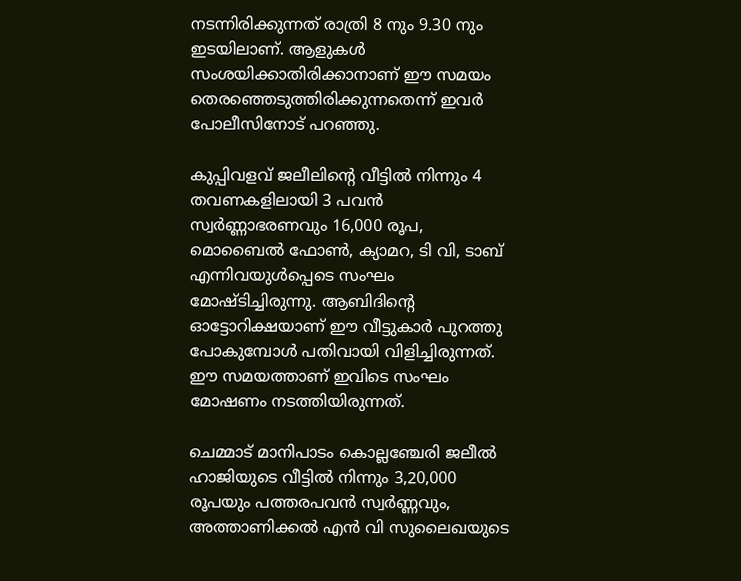നടന്നിരിക്കുന്നത് രാത്രി 8 നും 9.30 നും ഇടയിലാണ്. ആളുകള്‍ സംശയിക്കാതിരിക്കാനാണ് ഈ സമയം തെരഞ്ഞെടുത്തിരിക്കുന്നതെന്ന് ഇവര്‍ പോലീസിനോട് പറഞ്ഞു.

കുപ്പിവളവ് ജലീലിന്റെ വീട്ടില്‍ നിന്നും 4 തവണകളിലായി 3 പവന്‍ സ്വര്‍ണ്ണാഭരണവും 16,000 രൂപ, മൊബൈല്‍ ഫോണ്‍, ക്യാമറ, ടി വി, ടാബ് എന്നിവയുള്‍പ്പെടെ സംഘം മോഷ്ടിച്ചിരുന്നു. ആബിദിന്റെ ഓട്ടോറിക്ഷയാണ് ഈ വീട്ടുകാര്‍ പുറത്തു പോകുമ്പോള്‍ പതിവായി വിളിച്ചിരുന്നത്. ഈ സമയത്താണ് ഇവിടെ സംഘം മോഷണം നടത്തിയിരുന്നത്.

ചെമ്മാട് മാനിപാടം കൊല്ലഞ്ചേരി ജലീല്‍ ഹാജിയുടെ വീട്ടില്‍ നിന്നും 3,20,000 രൂപയും പത്തരപവന്‍ സ്വര്‍ണ്ണവും, അത്താണിക്കല്‍ എന്‍ വി സുലൈഖയുടെ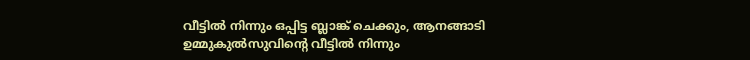വീട്ടില്‍ നിന്നും ഒപ്പിട്ട ബ്ലാങ്ക് ചെക്കും, ആനങ്ങാടി ഉമ്മുകുല്‍സുവിന്റെ വീട്ടില്‍ നിന്നും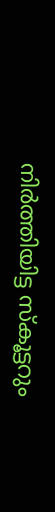നിര്‍ത്തിയിട്ട സ്‌കൂട്ടറും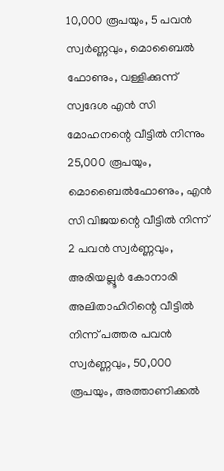10,000 രൂപയും, 5 പവന്‍ സ്വര്‍ണ്ണവും, മൊബൈല്‍ ഫോണും, വള്ളിക്കുന്ന് സ്വദേശ എന്‍ സി മോഹനന്റെ വീട്ടില്‍ നിന്നും 25,000 രൂപയും, മൊബൈല്‍ഫോണും, എന്‍ സി വിജയന്റെ വീട്ടില്‍ നിന്ന് 2 പവന്‍ സ്വര്‍ണ്ണവും, അരിയല്ലൂര്‍ കോനാരി അലിതാഹിറിന്റെ വീട്ടില്‍ നിന്ന് പത്തര പവന്‍ സ്വര്‍ണ്ണവും, 50,000 രൂപയും, അത്താണിക്കല്‍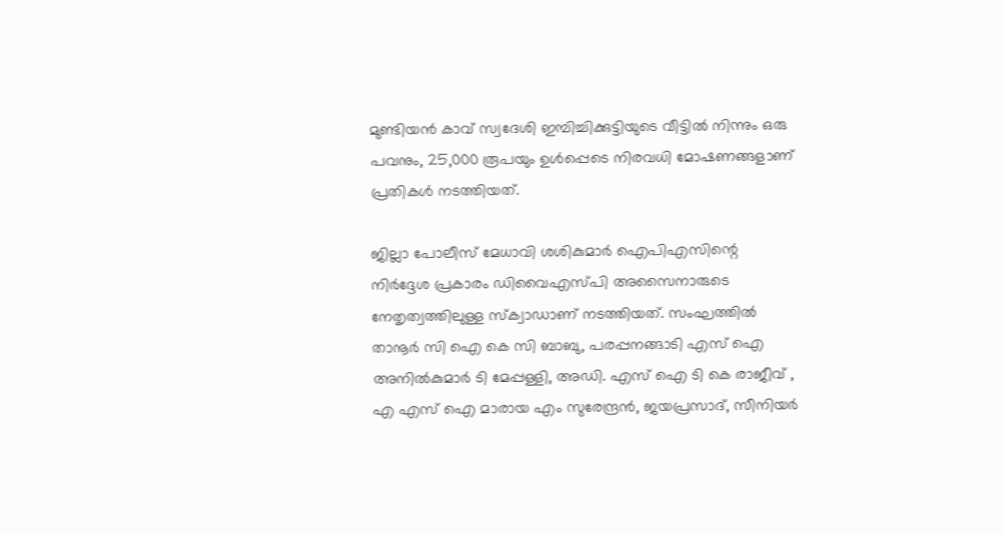മുണ്ടിയന്‍ കാവ് സ്വദേശി ഇമ്പിച്ചിക്കുട്ടിയുടെ വീട്ടില്‍ നിന്നും ഒരു പവനും, 25,000 രൂപയും ഉള്‍പ്പെടെ നിരവധി മോഷണങ്ങളാണ് പ്രതികള്‍ നടത്തിയത്.

ജില്ലാ പോലീസ് മേധാവി ശശികുമാര്‍ ഐപിഎസിന്റെ നിര്‍ദ്ദേശ പ്രകാരം ഡിവൈഎസ്പി അസൈനാരുടെ നേതൃത്വത്തിലുള്ള സ്‌ക്വാഡാണ് നടത്തിയത്. സംഘത്തില്‍ താനൂര്‍ സി ഐ കെ സി ബാബു, പരപ്പനങ്ങാടി എസ് ഐ അനില്‍കുമാര്‍ ടി മേപ്പള്ളി, അഡി. എസ് ഐ ടി കെ രാജീവ് , എ എസ് ഐ മാരായ എം സുരേന്ദ്രന്‍, ജയപ്രസാദ്, സീനിയര്‍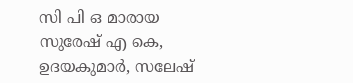സി പി ഒ മാരായ സുരേഷ് എ കെ, ഉദയകുമാര്‍, സലേഷ്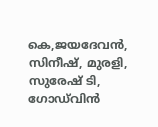കെ,ജയദേവന്‍, സിനീഷ്, മുരളി, സുരേഷ് ടി, ഗോഡ്‌വിന്‍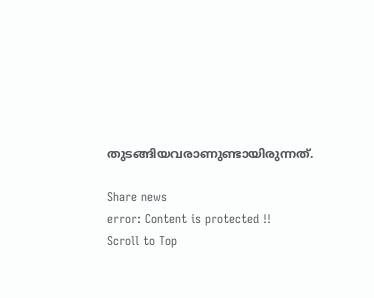തുടങ്ങിയവരാണുണ്ടായിരുന്നത്.

Share news
error: Content is protected !!
Scroll to Top